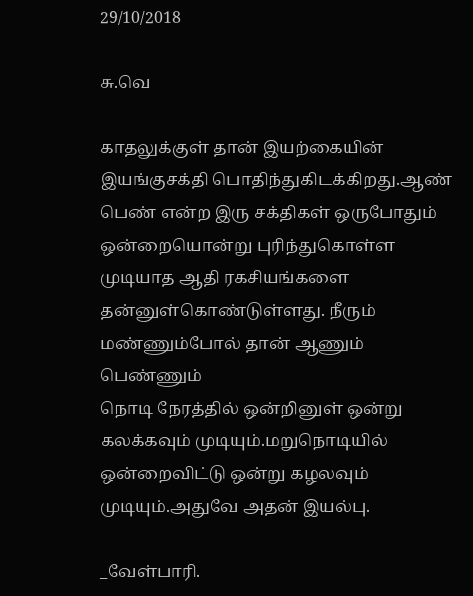29/10/2018

சு.வெ

காதலுக்குள் தான் இயற்கையின் இயங்குசக்தி பொதிந்துகிடக்கிறது.ஆண் பெண் என்ற இரு சக்திகள் ஒருபோதும் ஒன்றையொன்று புரிந்துகொள்ள முடியாத ஆதி ரகசியங்களை தன்னுள்கொண்டுள்ளது. நீரும் மண்ணும்போல் தான் ஆணும் பெண்ணும்
நொடி நேரத்தில் ஒன்றினுள் ஒன்று கலக்கவும் முடியும்.மறுநொடியில் ஒன்றைவிட்டு ஒன்று கழலவும் முடியும்.அதுவே அதன் இயல்பு.

_வேள்பாரி.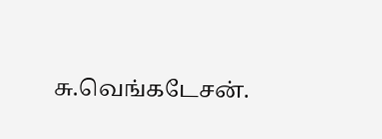சு.வெங்கடேசன்.